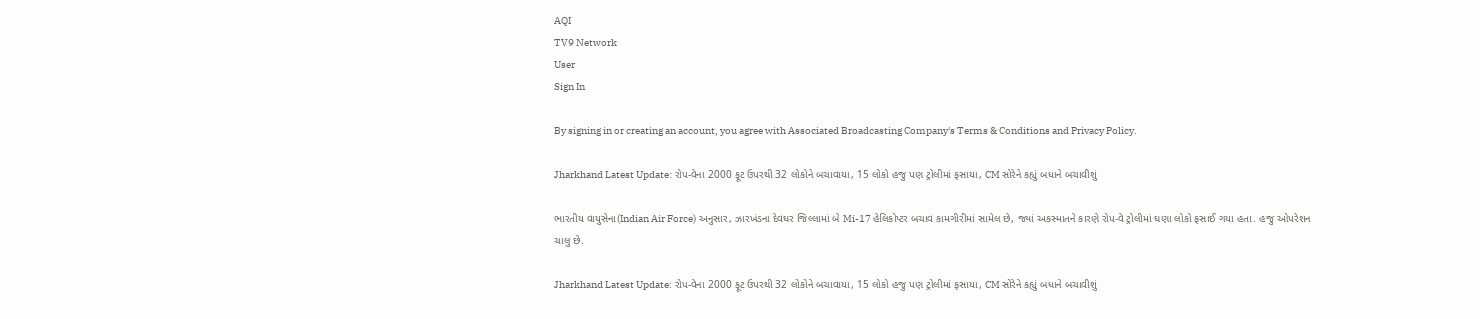AQI
TV9 Network
User
Sign In

By signing in or creating an account, you agree with Associated Broadcasting Company's Terms & Conditions and Privacy Policy.

Jharkhand Latest Update: રોપ-વેના 2000 ફૂટ ઉપરથી 32 લોકોને બચાવાયા, 15 લોકો હજુ પણ ટ્રોલીમાં ફસાયા, CM સોરેને કહ્યું બધાને બચાવીશું

ભારતીય વાયુસેના(Indian Air Force) અનુસાર, ઝારખંડના દેવઘર જિલ્લામાં બે Mi-17 હેલિકોપ્ટર બચાવ કામગીરીમાં સામેલ છે, જ્યાં અકસ્માતને કારણે રોપ-વે ટ્રોલીમાં ઘણા લોકો ફસાઈ ગયા હતા. હજુ ઓપરેશન ચાલુ છે.

Jharkhand Latest Update: રોપ-વેના 2000 ફૂટ ઉપરથી 32 લોકોને બચાવાયા, 15 લોકો હજુ પણ ટ્રોલીમાં ફસાયા, CM સોરેને કહ્યું બધાને બચાવીશું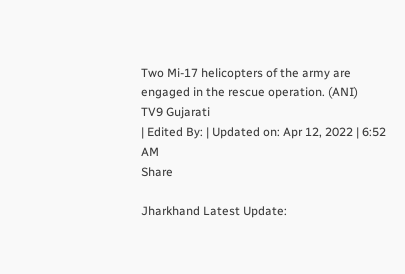Two Mi-17 helicopters of the army are engaged in the rescue operation. (ANI)
TV9 Gujarati
| Edited By: | Updated on: Apr 12, 2022 | 6:52 AM
Share

Jharkhand Latest Update: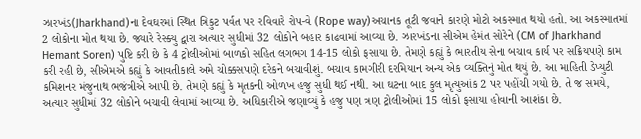ઝારખંડ(Jharkhand)ના દેવઘરમાં સ્થિત ત્રિકુટ પર્વત પર રવિવારે રોપ-વે (Rope way)અચાનક તૂટી જવાને કારણે મોટો અકસ્માત થયો હતો. આ અકસ્માતમાં 2 લોકોના મોત થયા છે. જ્યારે રેસ્ક્યુ દ્વારા અત્યાર સુધીમાં 32 લોકોને બહાર કાઢવામાં આવ્યા છે. ઝારખંડના સીએમ હેમંત સોરેને (CM of Jharkhand Hemant Soren) પુષ્ટિ કરી છે કે 4 ટ્રોલીઓમાં બાળકો સહિત લગભગ 14-15 લોકો ફસાયા છે. તેમણે કહ્યું કે ભારતીય સેના બચાવ કાર્ય પર સક્રિયપણે કામ કરી રહી છે, સીએમએ કહ્યું કે આવતીકાલે અમે ચોક્કસપણે દરેકને બચાવીશું. બચાવ કામગીરી દરમિયાન અન્ય એક વ્યક્તિનું મોત થયું છે. આ માહિતી ડેપ્યુટી કમિશનર મંજુનાથ ભજંત્રીએ આપી છે. તેમણે કહ્યું કે મૃતકની ઓળખ હજુ સુધી થઈ નથી. આ ઘટના બાદ કુલ મૃત્યુઆંક 2 પર પહોંચી ગયો છે. તે જ સમયે, અત્યાર સુધીમાં 32 લોકોને બચાવી લેવામાં આવ્યા છે. અધિકારીએ જણાવ્યું કે હજુ પણ ત્રણ ટ્રોલીઓમાં 15 લોકો ફસાયા હોવાની આશંકા છે.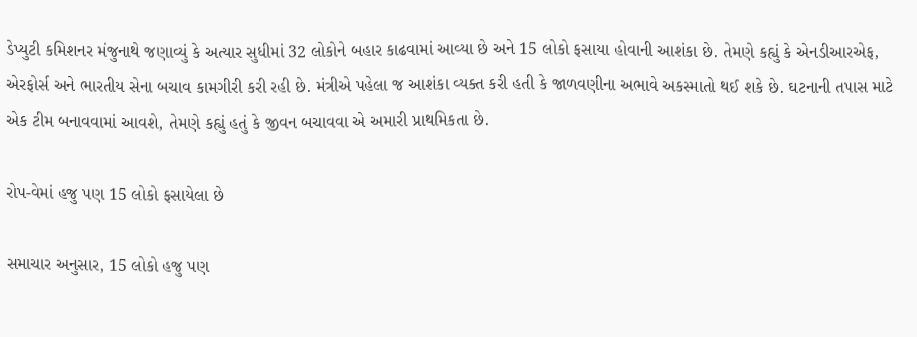ડેપ્યુટી કમિશનર મંજુનાથે જણાવ્યું કે અત્યાર સુધીમાં 32 લોકોને બહાર કાઢવામાં આવ્યા છે અને 15 લોકો ફસાયા હોવાની આશંકા છે. તેમણે કહ્યું કે એનડીઆરએફ, એરફોર્સ અને ભારતીય સેના બચાવ કામગીરી કરી રહી છે. મંત્રીએ પહેલા જ આશંકા વ્યક્ત કરી હતી કે જાળવણીના અભાવે અકસ્માતો થઈ શકે છે. ઘટનાની તપાસ માટે એક ટીમ બનાવવામાં આવશે, તેમણે કહ્યું હતું કે જીવન બચાવવા એ અમારી પ્રાથમિકતા છે.

રોપ-વેમાં હજુ પણ 15 લોકો ફસાયેલા છે

સમાચાર અનુસાર, 15 લોકો હજુ પણ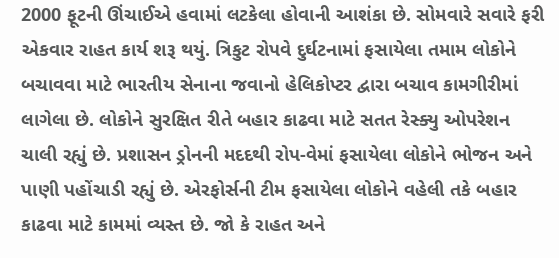2000 ફૂટની ઊંચાઈએ હવામાં લટકેલા હોવાની આશંકા છે. સોમવારે સવારે ફરી એકવાર રાહત કાર્ય શરૂ થયું. ત્રિકુટ રોપવે દુર્ઘટનામાં ફસાયેલા તમામ લોકોને બચાવવા માટે ભારતીય સેનાના જવાનો હેલિકોપ્ટર દ્વારા બચાવ કામગીરીમાં લાગેલા છે. લોકોને સુરક્ષિત રીતે બહાર કાઢવા માટે સતત રેસ્ક્યુ ઓપરેશન ચાલી રહ્યું છે. પ્રશાસન ડ્રોનની મદદથી રોપ-વેમાં ફસાયેલા લોકોને ભોજન અને પાણી પહોંચાડી રહ્યું છે. એરફોર્સની ટીમ ફસાયેલા લોકોને વહેલી તકે બહાર કાઢવા માટે કામમાં વ્યસ્ત છે. જો કે રાહત અને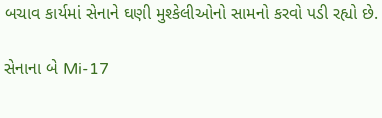બચાવ કાર્યમાં સેનાને ઘણી મુશ્કેલીઓનો સામનો કરવો પડી રહ્યો છે.

સેનાના બે Mi-17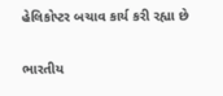હેલિકોપ્ટર બચાવ કાર્ય કરી રહ્યા છે

ભારતીય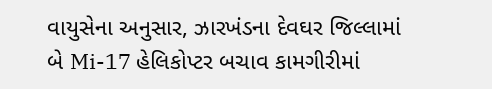વાયુસેના અનુસાર, ઝારખંડના દેવઘર જિલ્લામાં બે Mi-17 હેલિકોપ્ટર બચાવ કામગીરીમાં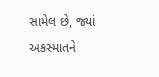સામેલ છે, જ્યાં અકસ્માતને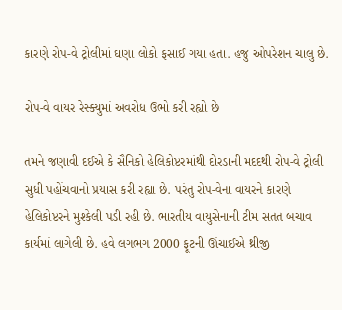કારણે રોપ-વે ટ્રોલીમાં ઘણા લોકો ફસાઈ ગયા હતા. હજુ ઓપરેશન ચાલુ છે.

રોપ-વે વાયર રેસ્ક્યુમાં અવરોધ ઉભો કરી રહ્યો છે

તમને જણાવી દઈએ કે સૈનિકો હેલિકોપ્ટરમાંથી દોરડાની મદદથી રોપ-વે ટ્રોલી સુધી પહોંચવાનો પ્રયાસ કરી રહ્યા છે. પરંતુ રોપ-વેના વાયરને કારણે હેલિકોપ્ટરને મુશ્કેલી પડી રહી છે. ભારતીય વાયુસેનાની ટીમ સતત બચાવ કાર્યમાં લાગેલી છે. હવે લગભગ 2000 ફૂટની ઊંચાઈએ થ્રીજી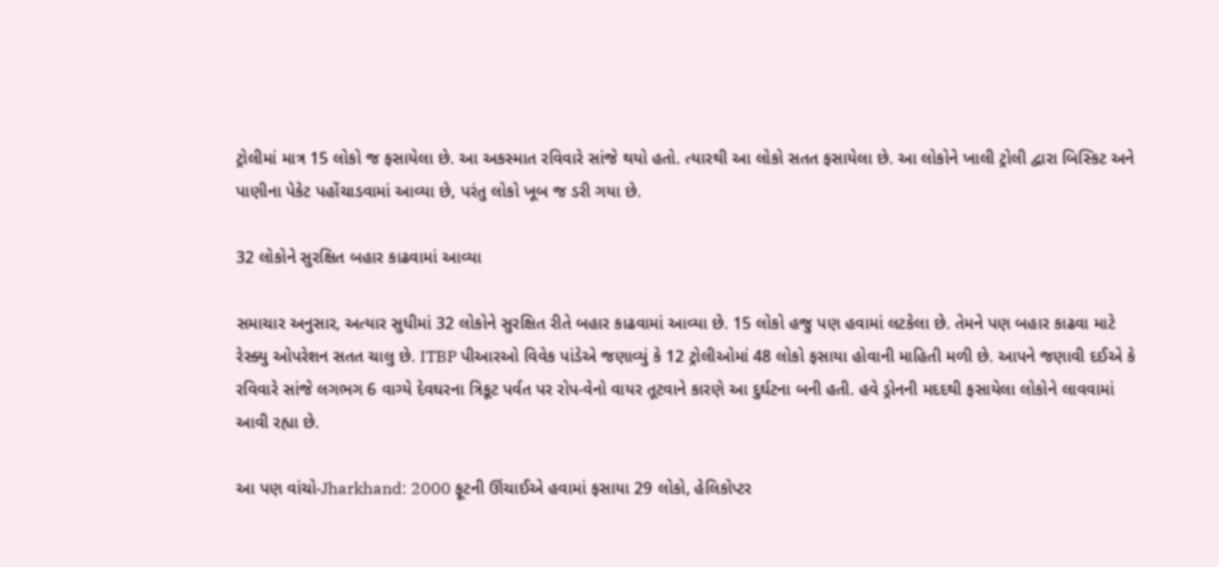ટ્રોલીમાં માત્ર 15 લોકો જ ફસાયેલા છે. આ અકસ્માત રવિવારે સાંજે થયો હતો. ત્યારથી આ લોકો સતત ફસાયેલા છે. આ લોકોને ખાલી ટ્રોલી દ્વારા બિસ્કિટ અને પાણીના પેકેટ પહોંચાડવામાં આવ્યા છે, પરંતુ લોકો ખૂબ જ ડરી ગયા છે.

32 લોકોને સુરક્ષિત બહાર કાઢવામાં આવ્યા

સમાચાર અનુસાર, અત્યાર સુધીમાં 32 લોકોને સુરક્ષિત રીતે બહાર કાઢવામાં આવ્યા છે. 15 લોકો હજુ પણ હવામાં લટકેલા છે. તેમને પણ બહાર કાઢવા માટે રેસ્ક્યુ ઓપરેશન સતત ચાલુ છે. ITBP પીઆરઓ વિવેક પાંડેએ જણાવ્યું કે 12 ટ્રોલીઓમાં 48 લોકો ફસાયા હોવાની માહિતી મળી છે. આપને જણાવી દઈએ કે રવિવારે સાંજે લગભગ 6 વાગ્યે દેવઘરના ત્રિકૂટ પર્વત પર રોપ-વેનો વાયર તૂટવાને કારણે આ દુર્ઘટના બની હતી. હવે ડ્રોનની મદદથી ફસાયેલા લોકોને લાવવામાં આવી રહ્યા છે.

આ પણ વાંચો-Jharkhand: 2000 ફૂટની ઊંચાઈએ હવામાં ફસાયા 29 લોકો, હેલિકોપ્ટર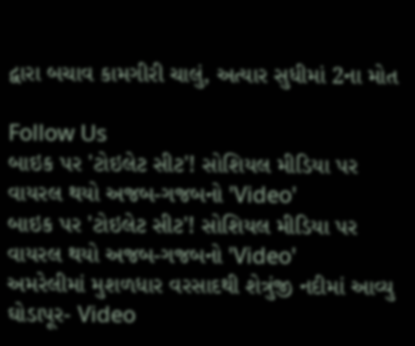દ્વારા બચાવ કામગીરી ચાલું, અત્યાર સુધીમાં 2ના મોત

Follow Us
બાઇક પર 'ટોઇલેટ સીટ'! સોશિયલ મીડિયા પર વાયરલ થયો અજબ-ગજબનો 'Video'
બાઇક પર 'ટોઇલેટ સીટ'! સોશિયલ મીડિયા પર વાયરલ થયો અજબ-ગજબનો 'Video'
અમરેલીમાં મુશળધાર વરસાદથી શેત્રુંજી નદીમાં આવ્યુ ઘોડાપૂર- Video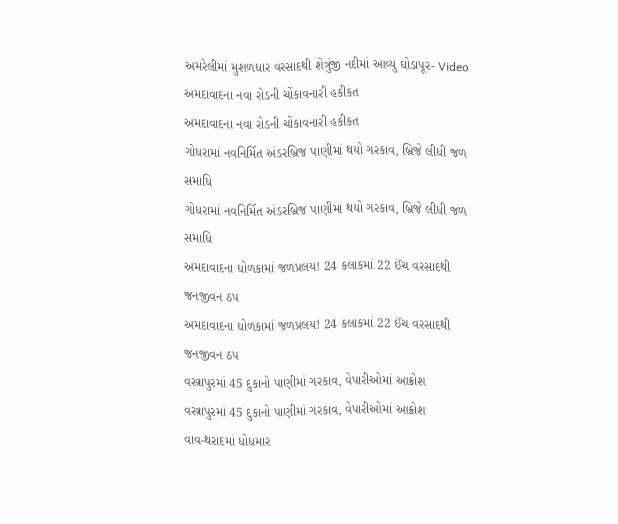અમરેલીમાં મુશળધાર વરસાદથી શેત્રુંજી નદીમાં આવ્યુ ઘોડાપૂર- Video
અમદાવાદના નવા રોડની ચોંકાવનારી હકીકત
અમદાવાદના નવા રોડની ચોંકાવનારી હકીકત
ગોધરામાં નવનિર્મિત અંડરબ્રિજ પાણીમાં થયો ગરકાવ, બ્રિજે લીધી જળ સમાધિ
ગોધરામાં નવનિર્મિત અંડરબ્રિજ પાણીમાં થયો ગરકાવ, બ્રિજે લીધી જળ સમાધિ
અમદાવાદના ધોળકામાં જળપ્રલય! 24 કલાકમાં 22 ઈંચ વરસાદથી જનજીવન ઠપ
અમદાવાદના ધોળકામાં જળપ્રલય! 24 કલાકમાં 22 ઈંચ વરસાદથી જનજીવન ઠપ
વસ્ત્રાપુરમાં 45 દુકાનો પાણીમાં ગરકાવ, વેપારીઓમાં આક્રોશ
વસ્ત્રાપુરમાં 45 દુકાનો પાણીમાં ગરકાવ, વેપારીઓમાં આક્રોશ
વાવ-થરાદમાં ધોધમાર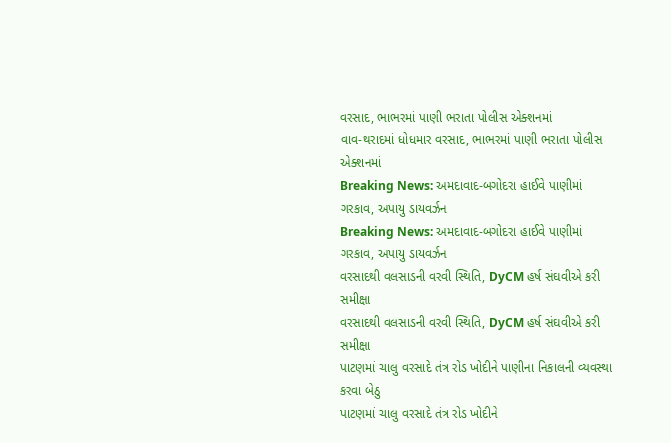વરસાદ, ભાભરમાં પાણી ભરાતા પોલીસ એક્શનમાં
વાવ-થરાદમાં ધોધમાર વરસાદ, ભાભરમાં પાણી ભરાતા પોલીસ એક્શનમાં
Breaking News: અમદાવાદ-બગોદરા હાઈવે પાણીમાં ગરકાવ, અપાયુ ડાયવર્ઝન
Breaking News: અમદાવાદ-બગોદરા હાઈવે પાણીમાં ગરકાવ, અપાયુ ડાયવર્ઝન
વરસાદથી વલસાડની વરવી સ્થિતિ, DyCM હર્ષ સંઘવીએ કરી સમીક્ષા
વરસાદથી વલસાડની વરવી સ્થિતિ, DyCM હર્ષ સંઘવીએ કરી સમીક્ષા
પાટણમાં ચાલુ વરસાદે તંત્ર રોડ ખોદીને પાણીના નિકાલની વ્યવસ્થા કરવા બેઠુ
પાટણમાં ચાલુ વરસાદે તંત્ર રોડ ખોદીને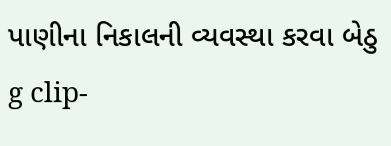પાણીના નિકાલની વ્યવસ્થા કરવા બેઠુ
g clip-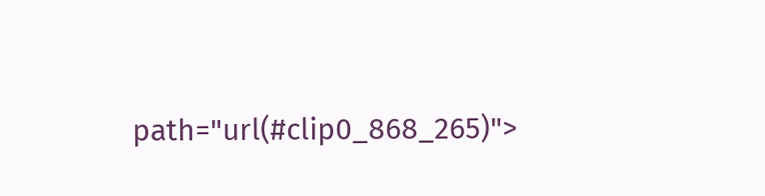path="url(#clip0_868_265)">